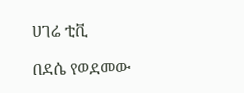ሀገሬ ቲቪ

በደሴ የወደመው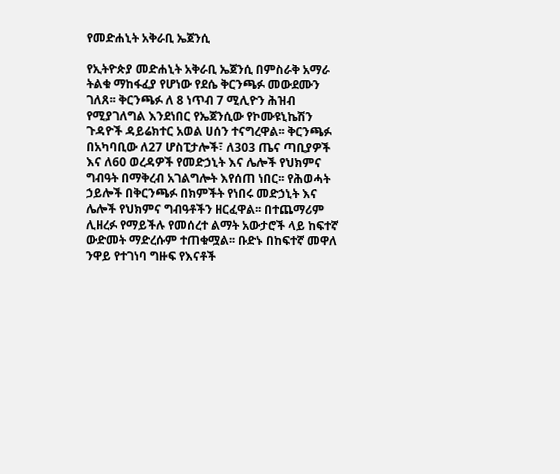የመድሐኒት አቅራቢ ኤጀንሲ

የኢትዮጵያ መድሐኒት አቅራቢ ኤጀንሲ በምስራቅ አማራ ትልቁ ማከፋፈያ የሆነው የደሴ ቅርንጫፉ መውደሙን ገለጸ፡፡ ቅርንጫፉ ለ 8 ነጥብ 7 ሚሊዮን ሕዝብ የሚያገለግል እንደነበር የኤጀንሲው የኮሙዩኒኬሽን ጉዳዮች ዳይሬክተር አወል ሀሰን ተናግረዋል፡፡ ቅርንጫፉ በአካባቢው ለ27 ሆስፒታሎች፣ ለ303 ጤና ጣቢያዎች እና ለ60 ወረዳዎች የመድኃኒት እና ሌሎች የህክምና ግብዓት በማቅረብ አገልግሎት እየሰጠ ነበር፡፡ የሕወሓት ኃይሎች በቅርንጫፉ በክምችት የነበሩ መድኃኒት እና ሌሎች የህክምና ግብዓቶችን ዘርፈዋል፡፡ በተጨማሪም ሊዘረፉ የማይችሉ የመሰረተ ልማት አውታሮች ላይ ከፍተኛ ውድመት ማድረሱም ተጠቁሟል፡፡ ቡድኑ በከፍተኛ መዋለ ንዋይ የተገነባ ግዙፍ የእናቶች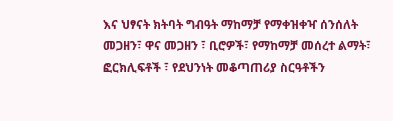እና ህፃናት ክትባት ግብዓት ማከማቻ የማቀዝቀዣ ሰንሰለት መጋዘን፣ ዋና መጋዘን ፣ ቢሮዎች፣ የማከማቻ መሰረተ ልማት፣ ፎርክሊፍቶች ፣ የደህንነት መቆጣጠሪያ ስርዓቶችን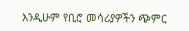እንዲሁም የቢሮ መሳሪያዎችን ጭምር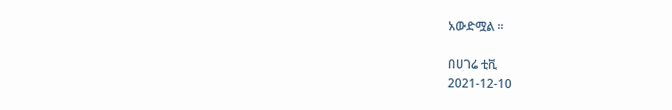አውድሟል ፡፡

በሀገሬ ቲቪ
2021-12-10